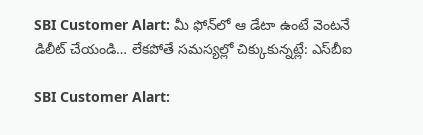SBI Customer Alart: మీ ఫోన్‌లో ఆ డేటా ఉంటే వెంటనే డిలీట్‌ చేయండి… లేకపోతే సమస్యల్లో చిక్కుకున్నట్లే: ఎస్‌బీఐ

SBI Customer Alart: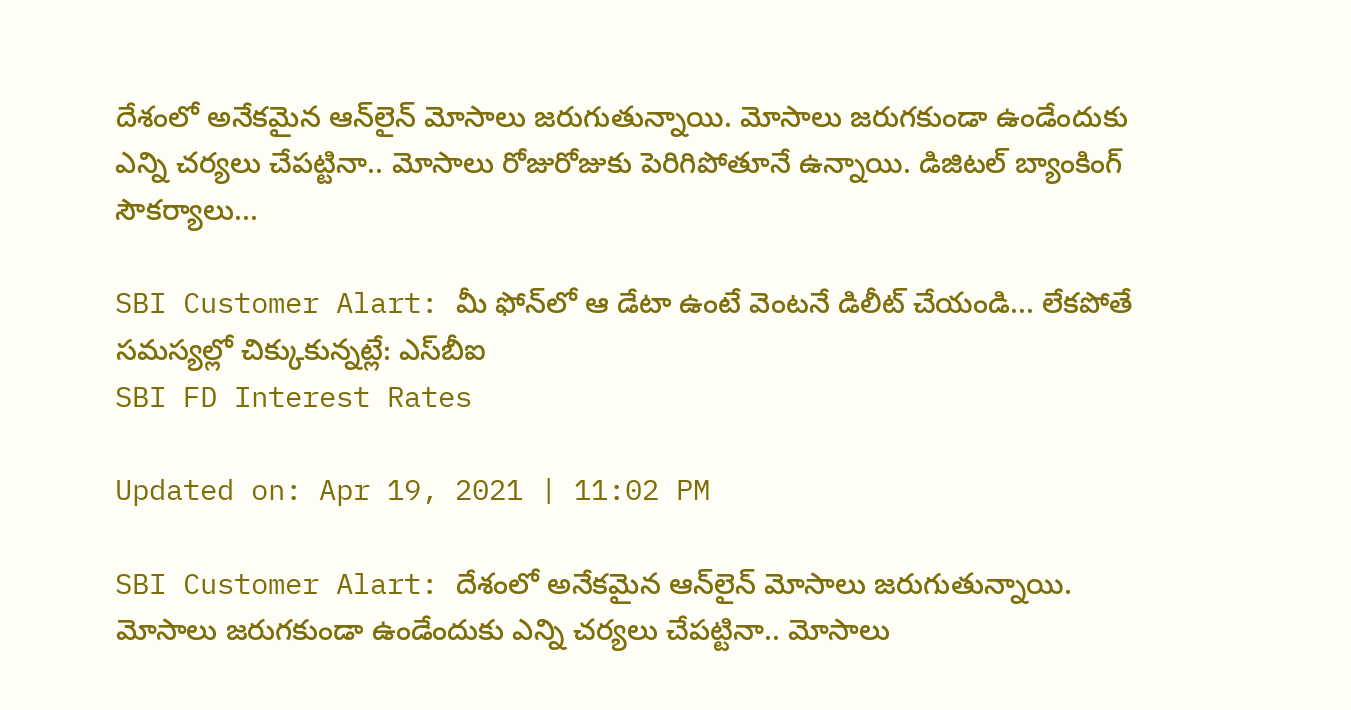దేశంలో అనేకమైన ఆన్‌లైన్‌ మోసాలు జరుగుతున్నాయి. మోసాలు జరుగకుండా ఉండేందుకు ఎన్ని చర్యలు చేపట్టినా.. మోసాలు రోజురోజుకు పెరిగిపోతూనే ఉన్నాయి. డిజిటల్‌ బ్యాంకింగ్‌ సౌకర్యాలు...

SBI Customer Alart: మీ ఫోన్‌లో ఆ డేటా ఉంటే వెంటనే డిలీట్‌ చేయండి... లేకపోతే సమస్యల్లో చిక్కుకున్నట్లే: ఎస్‌బీఐ
SBI FD Interest Rates

Updated on: Apr 19, 2021 | 11:02 PM

SBI Customer Alart: దేశంలో అనేకమైన ఆన్‌లైన్‌ మోసాలు జరుగుతున్నాయి. మోసాలు జరుగకుండా ఉండేందుకు ఎన్ని చర్యలు చేపట్టినా.. మోసాలు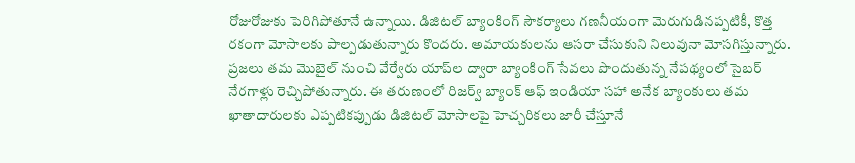రోజురోజుకు పెరిగిపోతూనే ఉన్నాయి. డిజిటల్‌ బ్యాంకింగ్‌ సౌకర్యాలు గణనీయంగా మెరుగుడినప్పటికీ, కొత్త రకంగా మోసాలకు పాల్పడుతున్నారు కొందరు. అమాయకులను ఆసరా చేసుకుని నిలువునా మోసగిస్తున్నారు. ప్రజలు తమ మొబైల్‌ నుంచి వేర్వేరు యాప్‌ల ద్వారా బ్యాంకింగ్‌ సేవలు పొందుతున్న నేపథ్యంలో సైబర్‌ నేరగాళ్లు రెచ్చిపోతున్నారు. ఈ తరుణంలో రిజర్వ్‌ బ్యాంక్‌ ఆఫ్‌ ఇండియా సహా అనేక బ్యాంకులు తమ ఖాతాదారులకు ఎప్పటికప్పుడు డిజిటల్‌ మోసాలపై హెచ్చరికలు జారీ చేస్తూనే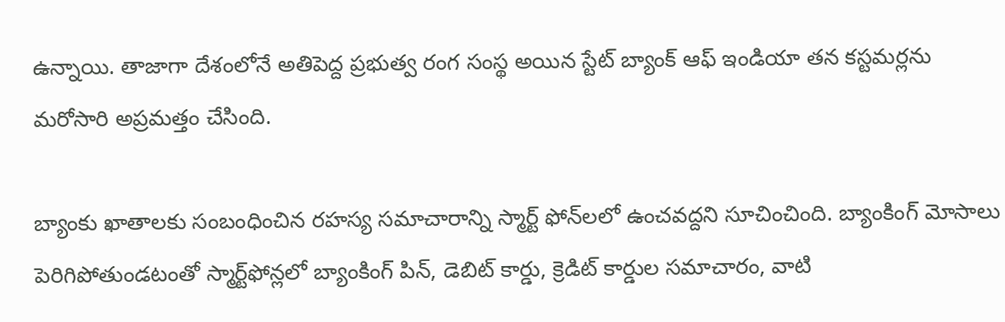ఉన్నాయి. తాజాగా దేశంలోనే అతిపెద్ద ప్రభుత్వ రంగ సంస్థ అయిన స్టేట్‌ బ్యాంక్‌ ఆఫ్‌ ఇండియా తన కస్టమర్లను మరోసారి అప్రమత్తం చేసింది.

బ్యాంకు ఖాతాలకు సంబంధించిన రహస్య సమాచారాన్ని స్మార్ట్‌ ఫోన్‌లలో ఉంచవద్దని సూచించింది. బ్యాంకింగ్‌ మోసాలు పెరిగిపోతుండటంతో స్మార్ట్‌ఫోన్లలో బ్యాంకింగ్ పిన్‌, డెబిట్ కార్డు, క్రెడిట్ కార్డుల సమాచారం, వాటి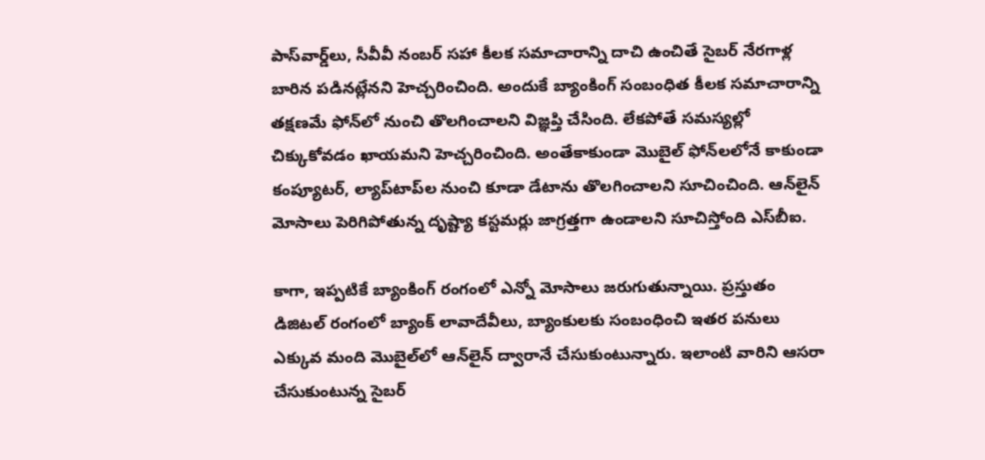పాస్‌వార్డ్‌లు, సీవీవీ నంబర్‌ సహా కీలక సమాచారాన్ని దాచి ఉంచితే సైబర్‌ నేరగాళ్ల బారిన పడినట్లేనని హెచ్చరించింది. అందుకే బ్యాంకింగ్‌ సంబంధిత కీలక సమాచారాన్ని తక్షణమే ఫోన్‌లో నుంచి తొలగించాలని విజ్ఞప్తి చేసింది. లేకపోతే సమస్యల్లో చిక్కుకోవడం ఖాయమని హెచ్చరించింది. అంతేకాకుండా మొబైల్‌ ఫోన్‌లలోనే కాకుండా కంప్యూటర్‌, ల్యాప్‌టాప్‌ల నుంచి కూడా డేటాను తొలగించాలని సూచించింది. ఆన్‌లైన్‌ మోసాలు పెరిగిపోతున్న దృష్ట్యా కస్టమర్లు జాగ్రత్తగా ఉండాలని సూచిస్తోంది ఎస్‌బీఐ.

కాగా, ఇప్పటికే బ్యాంకింగ్‌ రంగంలో ఎన్నో మోసాలు జరుగుతున్నాయి. ప్రస్తుతం డిజిటల్‌ రంగంలో బ్యాంక్‌ లావాదేవీలు, బ్యాంకులకు సంబంధించి ఇతర పనులు ఎక్కువ మంది మొబైల్‌లో ఆన్‌లైన్‌ ద్వారానే చేసుకుంటున్నారు. ఇలాంటి వారిని ఆసరా చేసుకుంటున్న సైబర్‌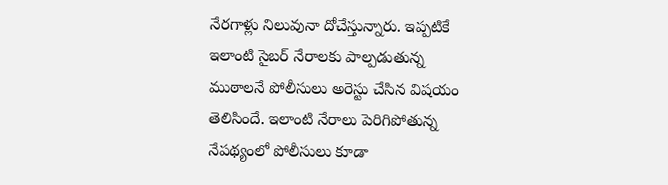నేరగాళ్లు నిలువునా దోచేస్తున్నారు. ఇప్పటికే ఇలాంటి సైబర్‌ నేరాలకు పాల్పడుతున్న ముఠాలనే పోలీసులు అరెస్టు చేసిన విషయం తెలిసిందే. ఇలాంటి నేరాలు పెరిగిపోతున్న నేపథ్యంలో పోలీసులు కూడా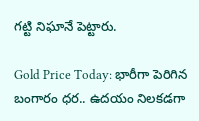గట్టి నిఘానే పెట్టారు.

Gold Price Today: భారీగా పెరిగిన బంగారం ధర.. ఉదయం నిలకడగా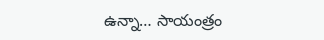ఉన్నా… సాయంత్రం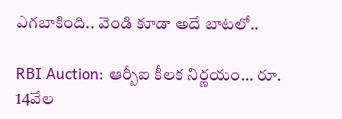ఎగబాకింది.. వెండి కూడా అదే బాటలో..

RBI Auction: ఆర్బీఐ కీలక నిర్ణయం… రూ. 14వేల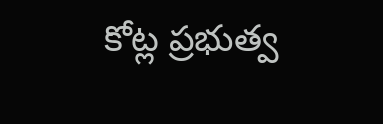కోట్ల ప్రభుత్వ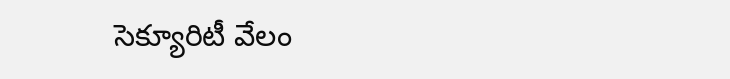సెక్యూరిటీ వేలం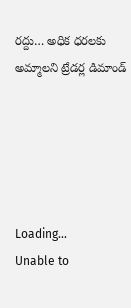రద్దు… అధిక ధరలకు అమ్మాలని ట్రేడర్ల డిమాండ్‌





Loading...
Unable to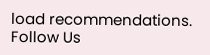load recommendations.
Follow Us